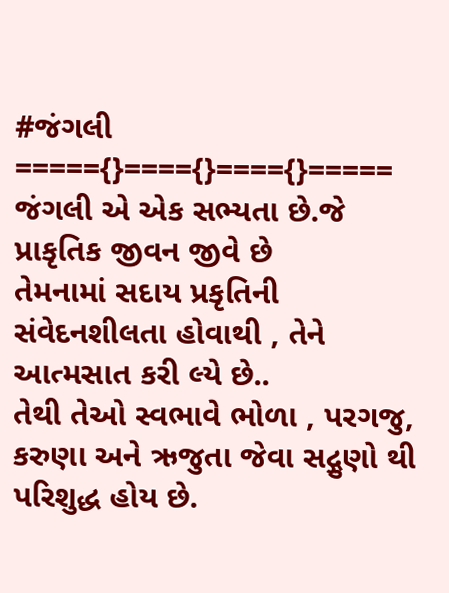#જંગલી
====={}===={}===={}=====
જંગલી એ એક સભ્યતા છે.જે પ્રાકૃતિક જીવન જીવે છે
તેમનામાં સદાય પ્રકૃતિની સંવેદનશીલતા હોવાથી , તેને
આત્મસાત કરી લ્યે છે..
તેથી તેઓ સ્વભાવે ભોળા , પરગજુ, કરુણા અને ઋજુતા જેવા સદ્ગુણો થી પરિશુદ્ધ હોય છે.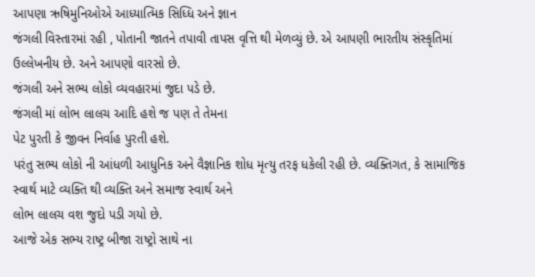આપણા ઋષિમુનિઓએ આધ્યાત્મિક સિધ્ધિ અને જ્ઞાન
જંગલી વિસ્તારમાં રહી , પોતાની જાતને તપાવી તાપસ વૃત્તિ થી મેળવ્યું છે. એ આપણી ભારતીય સંસ્કૃતિમાં
ઉલ્લેખનીય છે. અને આપણો વારસો છે.
જંગલી અને સભ્ય લોકો વ્યવહારમાં જુદા પડે છે.
જંગલી માં લોભ લાલચ આદિ હશે જ પણ તે તેમના
પેટ પુરતી કે જીવન નિર્વાહ પુરતી હશે.
પરંતુ સભ્ય લોકો ની આંધળી આધુનિક અને વૈજ્ઞાનિક શોધ મૃત્યુ તરફ ધકેલી રહી છે. વ્યક્તિગત, કે સામાજિક
સ્વાર્થ માટે વ્યક્તિ થી વ્યક્તિ અને સમાજ સ્વાર્થ અને
લોભ લાલચ વશ જુદો પડી ગયો છે.
આજે એક સભ્ય રાષ્ટ્ર બીજા રાષ્ટ્રો સાથે ના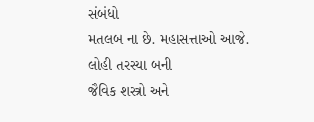સંબંધો
મતલબ ના છે. મહાસત્તાઓ આજે. લોહી તરસ્યા બની
જૈવિક શસ્ત્રો અને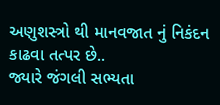અણુશસ્ત્રો થી માનવજાત નું નિકંદન
કાઢવા તત્પર છે..
જ્યારે જંગલી સભ્યતા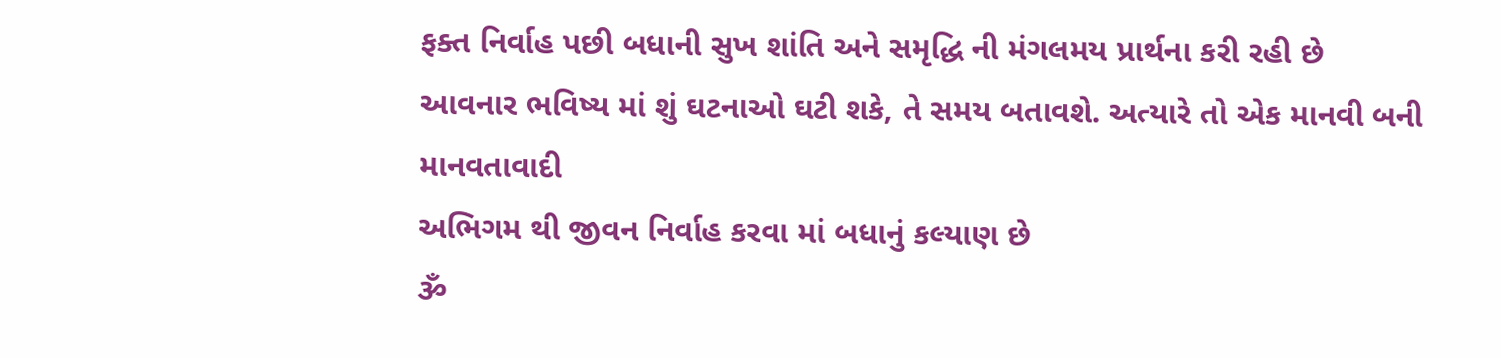ફક્ત નિર્વાહ પછી બધાની સુખ શાંતિ અને સમૃદ્ધિ ની મંગલમય પ્રાર્થના કરી રહી છે
આવનાર ભવિષ્ય માં શું ઘટનાઓ ઘટી શકે, તે સમય બતાવશે. અત્યારે તો એક માનવી બની માનવતાવાદી
અભિગમ થી જીવન નિર્વાહ કરવા માં બધાનું કલ્યાણ છે
ૐ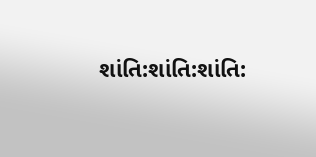શાંતિ:શાંતિ:શાંતિ: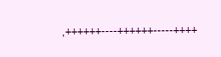,++++++----++++++-----++++